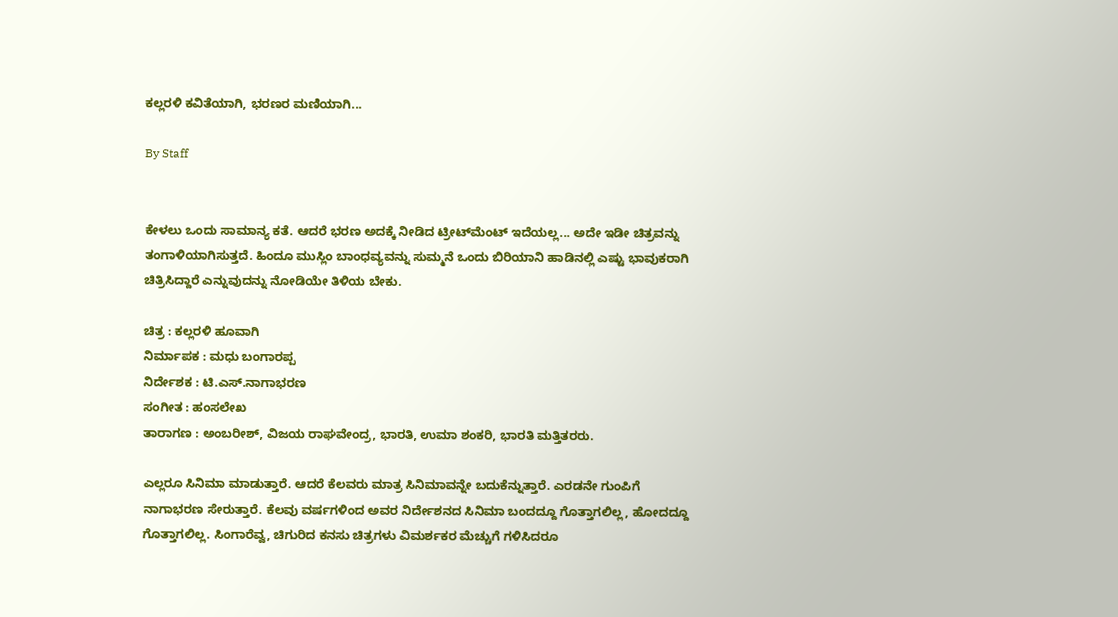ಕಲ್ಲರಳಿ ಕವಿತೆಯಾಗಿ, ಭರಣರ ಮಣಿಯಾಗಿ...

By Staff


ಕೇಳಲು ಒಂದು ಸಾಮಾನ್ಯ ಕತೆ. ಆದರೆ ಭರಣ ಅದಕ್ಕೆ ನೀಡಿದ ಟ್ರೀಟ್‌ಮೆಂಟ್‌ ಇದೆಯಲ್ಲ... ಅದೇ ಇಡೀ ಚಿತ್ರವನ್ನು ತಂಗಾಳಿಯಾಗಿಸುತ್ತದೆ. ಹಿಂದೂ ಮುಸ್ಲಿಂ ಬಾಂಧವ್ಯವನ್ನು ಸುಮ್ಮನೆ ಒಂದು ಬಿರಿಯಾನಿ ಹಾಡಿನಲ್ಲಿ ಎಷ್ಟು ಭಾವುಕರಾಗಿ ಚಿತ್ರಿಸಿದ್ದಾರೆ ಎನ್ನುವುದನ್ನು ನೋಡಿಯೇ ತಿಳಿಯ ಬೇಕು.

ಚಿತ್ರ : ಕಲ್ಲರಳಿ ಹೂವಾಗಿ
ನಿರ್ಮಾಪಕ : ಮಧು ಬಂಗಾರಪ್ಪ
ನಿರ್ದೇಶಕ : ಟಿ.ಎಸ್‌.ನಾಗಾಭರಣ
ಸಂಗೀತ : ಹಂಸಲೇಖ
ತಾರಾಗಣ : ಅಂಬರೀಶ್‌, ವಿಜಯ ರಾಘವೇಂದ್ರ, ಭಾರತಿ, ಉಮಾ ಶಂಕರಿ, ಭಾರತಿ ಮತ್ತಿತರರು.

ಎಲ್ಲರೂ ಸಿನಿಮಾ ಮಾಡುತ್ತಾರೆ. ಆದರೆ ಕೆಲವರು ಮಾತ್ರ ಸಿನಿಮಾವನ್ನೇ ಬದುಕೆನ್ನುತ್ತಾರೆ. ಎರಡನೇ ಗುಂಪಿಗೆ ನಾಗಾಭರಣ ಸೇರುತ್ತಾರೆ. ಕೆಲವು ವರ್ಷಗಳಿಂದ ಅವರ ನಿರ್ದೇಶನದ ಸಿನಿಮಾ ಬಂದದ್ದೂ ಗೊತ್ತಾಗಲಿಲ್ಲ, ಹೋದದ್ದೂ ಗೊತ್ತಾಗಲಿಲ್ಲ. ಸಿಂಗಾರೆವ್ವ, ಚಿಗುರಿದ ಕನಸು ಚಿತ್ರಗಳು ವಿಮರ್ಶಕರ ಮೆಚ್ಚುಗೆ ಗಳಿಸಿದರೂ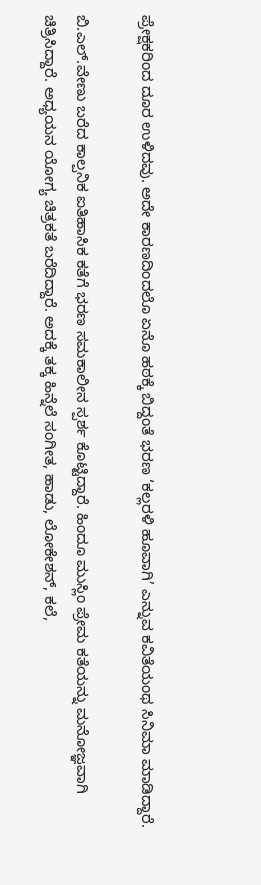ಪ್ರೇಕ್ಷಕರಿಂದ ದೂರ ಉಳಿದವು. ಅದೇ ಕಾರಣದಿಂದಲೊ ಏನೊ ಹಠಕ್ಕೆ ಬಿದ್ದಂತೆ ಭರಣ ‘ಕಲ್ಲರಳಿ ಹೂವಾಗಿ’ ಎನ್ನುವ ಕವಿತೆಯಂಥ ಸಿನಿಮಾ ಮಾಡಿದ್ದಾರೆ.

ಬಿ.ಎಲ್‌.ವೇಣು ಬರೆದ ಕಾಲ್ಪನಿಕ ಐತಿಹಾಸಿಕ ಕತೆಗೆ ಭರಣ ಸಮಕಾಲೀನ ಸ್ಪರ್ಶ ಕೊಟ್ಟಿದ್ದಾರೆ. ಹಿಂದೂ ಮುಸ್ಲಿಂ ಪ್ರೇಮ ಕತೆಯನ್ನು ಮನೋಜ್ಞವಾಗಿ ಚಿತ್ರಿಸಿದ್ದಾರೆ. ಅಧ್ಯಯನ ಯೋಗ್ಯ ಚಿತ್ರಕತೆ ಬರೆದಿದ್ದಾರೆ. ಅದಕ್ಕೆ ತಕ್ಕ ಹಿನ್ನೆಲೆ ಸಂಗೀತ, ಹಾಡು, ಲೋಕೇಶನ್‌, ಕಲೆ,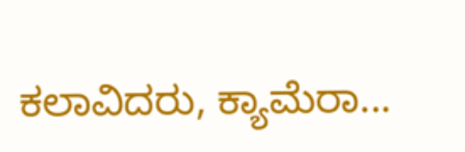ಕಲಾವಿದರು, ಕ್ಯಾಮೆರಾ...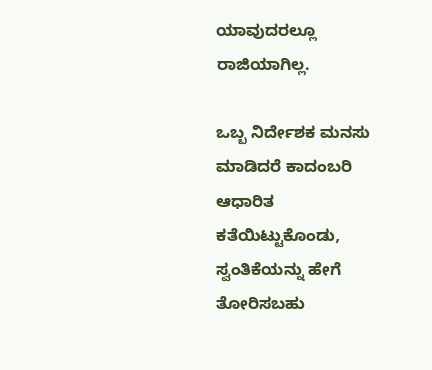ಯಾವುದರಲ್ಲೂ ರಾಜಿಯಾಗಿಲ್ಲ.

ಒಬ್ಬ ನಿರ್ದೇಶಕ ಮನಸು ಮಾಡಿದರೆ ಕಾದಂಬರಿ ಆಧಾರಿತ ಕತೆಯಿಟ್ಟುಕೊಂಡು, ಸ್ವಂತಿಕೆಯನ್ನು ಹೇಗೆ ತೋರಿಸಬಹು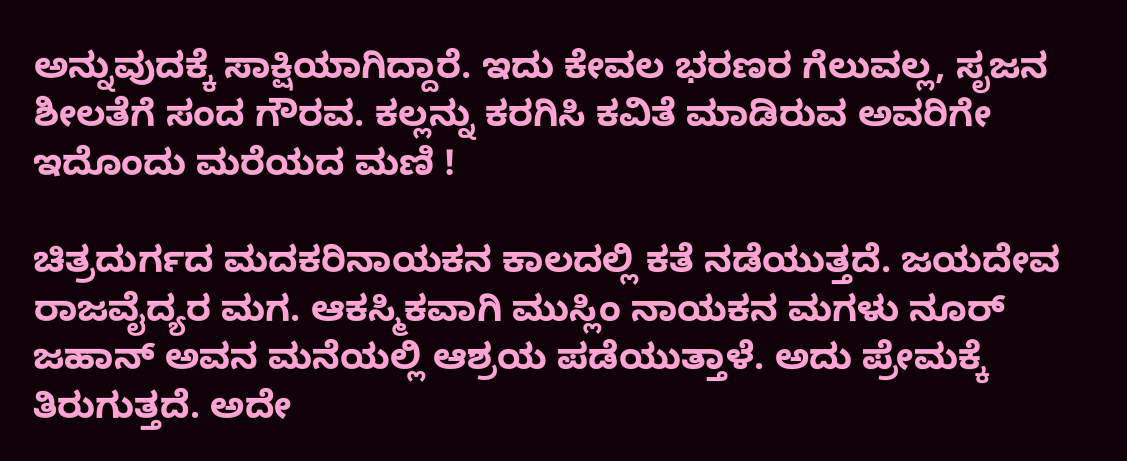ಅನ್ನುವುದಕ್ಕೆ ಸಾಕ್ಷಿಯಾಗಿದ್ದಾರೆ. ಇದು ಕೇವಲ ಭರಣರ ಗೆಲುವಲ್ಲ, ಸೃಜನ ಶೀಲತೆಗೆ ಸಂದ ಗೌರವ. ಕಲ್ಲನ್ನು ಕರಗಿಸಿ ಕವಿತೆ ಮಾಡಿರುವ ಅವರಿಗೇ ಇದೊಂದು ಮರೆಯದ ಮಣಿ !

ಚಿತ್ರದುರ್ಗದ ಮದಕರಿನಾಯಕನ ಕಾಲದಲ್ಲಿ ಕತೆ ನಡೆಯುತ್ತದೆ. ಜಯದೇವ ರಾಜವೈದ್ಯರ ಮಗ. ಆಕಸ್ಮಿಕವಾಗಿ ಮುಸ್ಲಿಂ ನಾಯಕನ ಮಗಳು ನೂರ್‌ ಜಹಾನ್‌ ಅವನ ಮನೆಯಲ್ಲಿ ಆಶ್ರಯ ಪಡೆಯುತ್ತಾಳೆ. ಅದು ಪ್ರೇಮಕ್ಕೆ ತಿರುಗುತ್ತದೆ. ಅದೇ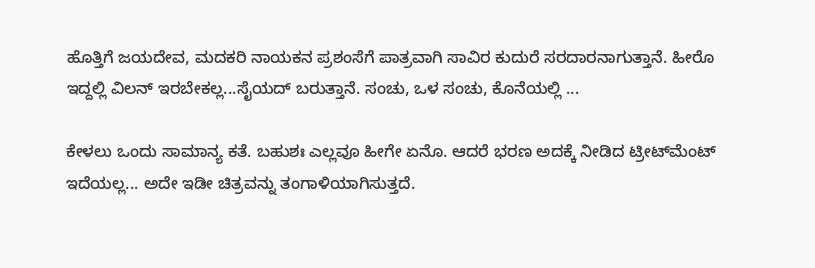ಹೊತ್ತಿಗೆ ಜಯದೇವ, ಮದಕರಿ ನಾಯಕನ ಪ್ರಶಂಸೆಗೆ ಪಾತ್ರವಾಗಿ ಸಾವಿರ ಕುದುರೆ ಸರದಾರನಾಗುತ್ತಾನೆ. ಹೀರೊ ಇದ್ದಲ್ಲಿ ವಿಲನ್‌ ಇರಬೇಕಲ್ಲ...ಸೈಯದ್‌ ಬರುತ್ತಾನೆ. ಸಂಚು, ಒಳ ಸಂಚು, ಕೊನೆಯಲ್ಲಿ ...

ಕೇಳಲು ಒಂದು ಸಾಮಾನ್ಯ ಕತೆ. ಬಹುಶಃ ಎಲ್ಲವೂ ಹೀಗೇ ಏನೊ. ಆದರೆ ಭರಣ ಅದಕ್ಕೆ ನೀಡಿದ ಟ್ರೀಟ್‌ಮೆಂಟ್‌ ಇದೆಯಲ್ಲ... ಅದೇ ಇಡೀ ಚಿತ್ರವನ್ನು ತಂಗಾಳಿಯಾಗಿಸುತ್ತದೆ.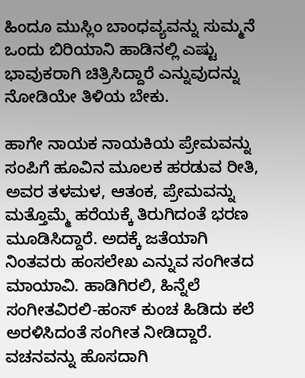ಹಿಂದೂ ಮುಸ್ಲಿಂ ಬಾಂಧವ್ಯವನ್ನು ಸುಮ್ಮನೆ ಒಂದು ಬಿರಿಯಾನಿ ಹಾಡಿನಲ್ಲಿ ಎಷ್ಟು ಭಾವುಕರಾಗಿ ಚಿತ್ರಿಸಿದ್ದಾರೆ ಎನ್ನುವುದನ್ನು ನೋಡಿಯೇ ತಿಳಿಯ ಬೇಕು.

ಹಾಗೇ ನಾಯಕ ನಾಯಕಿಯ ಪ್ರೇಮವನ್ನು ಸಂಪಿಗೆ ಹೂವಿನ ಮೂಲಕ ಹರಡುವ ರೀತಿ, ಅವರ ತಳಮಳ, ಆತಂಕ, ಪ್ರೇಮವನ್ನು ಮತ್ತೊಮ್ಮೆ ಹರೆಯಕ್ಕೆ ತಿರುಗಿದಂತೆ ಭರಣ ಮೂಡಿಸಿದ್ದಾರೆ. ಅದಕ್ಕೆ ಜತೆಯಾಗಿ ನಿಂತವರು ಹಂಸಲೇಖ ಎನ್ನುವ ಸಂಗೀತದ ಮಾಯಾವಿ. ಹಾಡಿಗಿರಲಿ, ಹಿನ್ನೆಲೆ ಸಂಗೀತವಿರಲಿ-ಹಂಸ್‌ ಕುಂಚ ಹಿಡಿದು ಕಲೆ ಅರಳಿಸಿದಂತೆ ಸಂಗೀತ ನೀಡಿದ್ದಾರೆ. ವಚನವನ್ನು ಹೊಸದಾಗಿ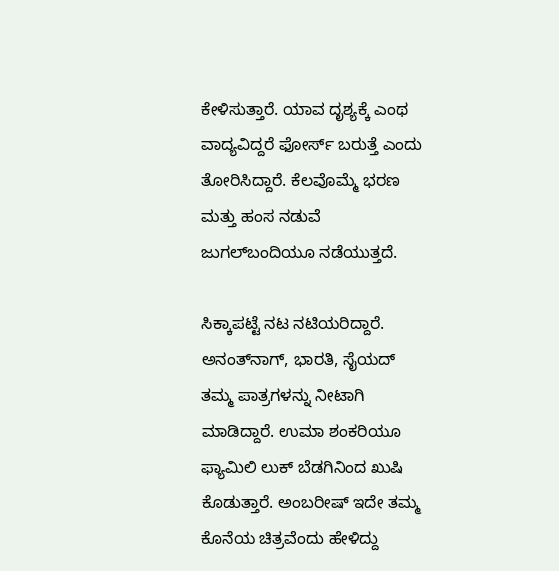ಕೇಳಿಸುತ್ತಾರೆ. ಯಾವ ದೃಶ್ಯಕ್ಕೆ ಎಂಥ ವಾದ್ಯವಿದ್ದರೆ ಫೋರ್ಸ್‌ ಬರುತ್ತೆ ಎಂದು ತೋರಿಸಿದ್ದಾರೆ. ಕೆಲವೊಮ್ಮೆ ಭರಣ ಮತ್ತು ಹಂಸ ನಡುವೆ ಜುಗಲ್‌ಬಂದಿಯೂ ನಡೆಯುತ್ತದೆ.

ಸಿಕ್ಕಾಪಟ್ಟೆ ನಟ ನಟಿಯರಿದ್ದಾರೆ. ಅನಂತ್‌ನಾಗ್‌, ಭಾರತಿ, ಸೈಯದ್‌ ತಮ್ಮ ಪಾತ್ರಗಳನ್ನು ನೀಟಾಗಿ ಮಾಡಿದ್ದಾರೆ. ಉಮಾ ಶಂಕರಿಯೂ ಫ್ಯಾಮಿಲಿ ಲುಕ್‌ ಬೆಡಗಿನಿಂದ ಖುಷಿ ಕೊಡುತ್ತಾರೆ. ಅಂಬರೀಷ್‌ ಇದೇ ತಮ್ಮ ಕೊನೆಯ ಚಿತ್ರವೆಂದು ಹೇಳಿದ್ದು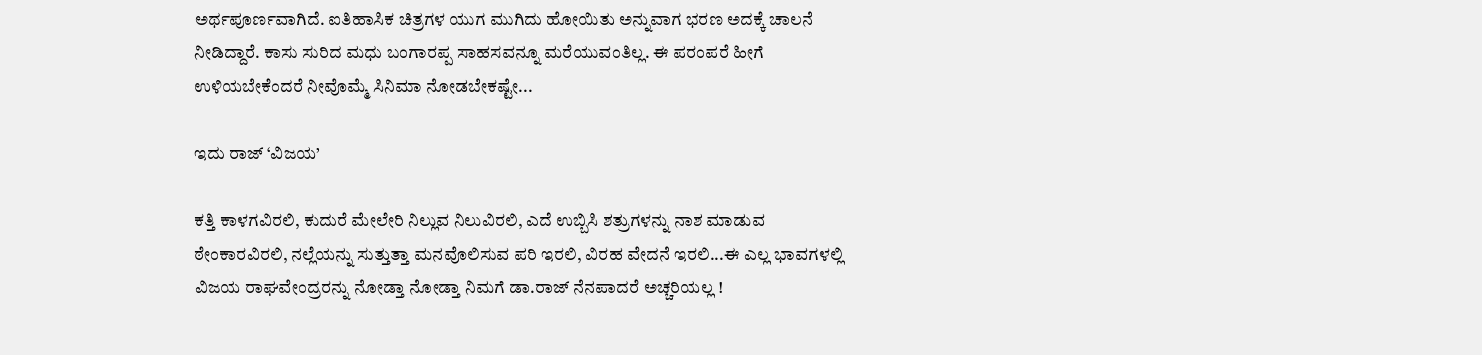ಅರ್ಥಪೂರ್ಣವಾಗಿದೆ. ಐತಿಹಾಸಿಕ ಚಿತ್ರಗಳ ಯುಗ ಮುಗಿದು ಹೋಯಿತು ಅನ್ನುವಾಗ ಭರಣ ಅದಕ್ಕೆ ಚಾಲನೆ ನೀಡಿದ್ದಾರೆ. ಕಾಸು ಸುರಿದ ಮಧು ಬಂಗಾರಪ್ಪ ಸಾಹಸವನ್ನೂ ಮರೆಯುವಂತಿಲ್ಲ. ಈ ಪರಂಪರೆ ಹೀಗೆ ಉಳಿಯಬೇಕೆಂದರೆ ನೀವೊಮ್ಮೆ ಸಿನಿಮಾ ನೋಡಬೇಕಷ್ಟೇ...

ಇದು ರಾಜ್‌ ‘ವಿಜಯ’

ಕತ್ತಿ ಕಾಳಗವಿರಲಿ, ಕುದುರೆ ಮೇಲೇರಿ ನಿಲ್ಲುವ ನಿಲುವಿರಲಿ, ಎದೆ ಉಬ್ಬಿಸಿ ಶತ್ರುಗಳನ್ನು ನಾಶ ಮಾಡುವ ಠೇಂಕಾರವಿರಲಿ, ನಲ್ಲೆಯನ್ನು ಸುತ್ತುತ್ತಾ ಮನವೊಲಿಸುವ ಪರಿ ಇರಲಿ, ವಿರಹ ವೇದನೆ ಇರಲಿ...ಈ ಎಲ್ಲ ಭಾವಗಳಲ್ಲಿ ವಿಜಯ ರಾಘವೇಂದ್ರರನ್ನು ನೋಡ್ತಾ ನೋಡ್ತಾ ನಿಮಗೆ ಡಾ.ರಾಜ್‌ ನೆನಪಾದರೆ ಅಚ್ಚರಿಯಲ್ಲ !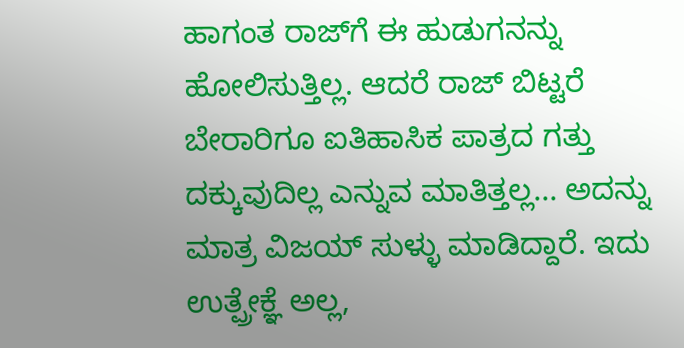ಹಾಗಂತ ರಾಜ್‌ಗೆ ಈ ಹುಡುಗನನ್ನು ಹೋಲಿಸುತ್ತಿಲ್ಲ. ಆದರೆ ರಾಜ್‌ ಬಿಟ್ಟರೆ ಬೇರಾರಿಗೂ ಐತಿಹಾಸಿಕ ಪಾತ್ರದ ಗತ್ತು ದಕ್ಕುವುದಿಲ್ಲ ಎನ್ನುವ ಮಾತಿತ್ತಲ್ಲ... ಅದನ್ನು ಮಾತ್ರ ವಿಜಯ್‌ ಸುಳ್ಳು ಮಾಡಿದ್ದಾರೆ. ಇದು ಉತ್ಪ್ರೇಕ್ಞೆ ಅಲ್ಲ,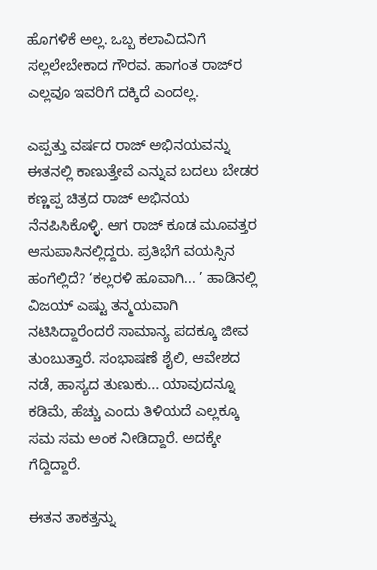ಹೊಗಳಿಕೆ ಅಲ್ಲ. ಒಬ್ಬ ಕಲಾವಿದನಿಗೆ ಸಲ್ಲಲೇಬೇಕಾದ ಗೌರವ. ಹಾಗಂತ ರಾಜ್‌ರ ಎಲ್ಲವೂ ಇವರಿಗೆ ದಕ್ಕಿದೆ ಎಂದಲ್ಲ.

ಎಪ್ಪತ್ತು ವರ್ಷದ ರಾಜ್‌ ಅಭಿನಯವನ್ನು ಈತನಲ್ಲಿ ಕಾಣುತ್ತೇವೆ ಎನ್ನುವ ಬದಲು ಬೇಡರ ಕಣ್ಣಪ್ಪ ಚಿತ್ರದ ರಾಜ್‌ ಅಭಿನಯ ನೆನಪಿಸಿಕೊಳ್ಳಿ. ಆಗ ರಾಜ್‌ ಕೂಡ ಮೂವತ್ತರ ಆಸುಪಾಸಿನಲ್ಲಿದ್ದರು. ಪ್ರತಿಭೆಗೆ ವಯಸ್ಸಿನ ಹಂಗೆಲ್ಲಿದೆ? ‘ಕಲ್ಲರಳಿ ಹೂವಾಗಿ... ’ ಹಾಡಿನಲ್ಲಿ ವಿಜಯ್‌ ಎಷ್ಟು ತನ್ಮಯವಾಗಿ ನಟಿಸಿದ್ದಾರೆಂದರೆ ಸಾಮಾನ್ಯ ಪದಕ್ಕೂ ಜೀವ ತುಂಬುತ್ತಾರೆ. ಸಂಭಾಷಣೆ ಶೈಲಿ, ಆವೇಶದ ನಡೆ, ಹಾಸ್ಯದ ತುಣುಕು... ಯಾವುದನ್ನೂ ಕಡಿಮೆ, ಹೆಚ್ಚು ಎಂದು ತಿಳಿಯದೆ ಎಲ್ಲಕ್ಕೂ ಸಮ ಸಮ ಅಂಕ ನೀಡಿದ್ದಾರೆ. ಅದಕ್ಕೇ ಗೆದ್ದಿದ್ದಾರೆ.

ಈತನ ತಾಕತ್ತನ್ನು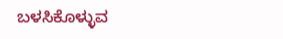ಬಳಸಿಕೊಳ್ಳುವ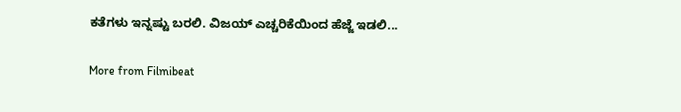ಕತೆಗಳು ಇನ್ನಷ್ಟು ಬರಲಿ. ವಿಜಯ್‌ ಎಚ್ಚರಿಕೆಯಿಂದ ಹೆಜ್ಜೆ ಇಡಲಿ...

More from Filmibeat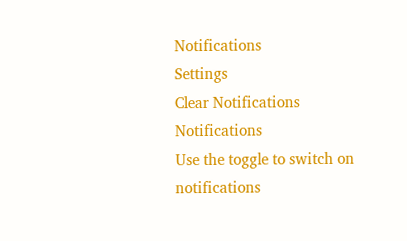Notifications
Settings
Clear Notifications
Notifications
Use the toggle to switch on notifications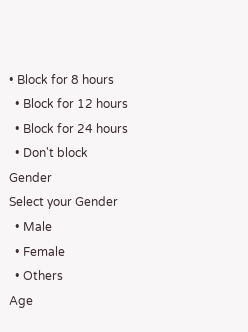• Block for 8 hours
  • Block for 12 hours
  • Block for 24 hours
  • Don't block
Gender
Select your Gender
  • Male
  • Female
  • Others
Age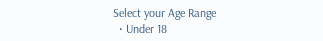Select your Age Range
  • Under 18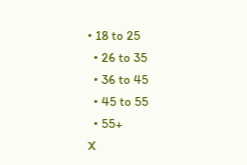• 18 to 25
  • 26 to 35
  • 36 to 45
  • 45 to 55
  • 55+
X